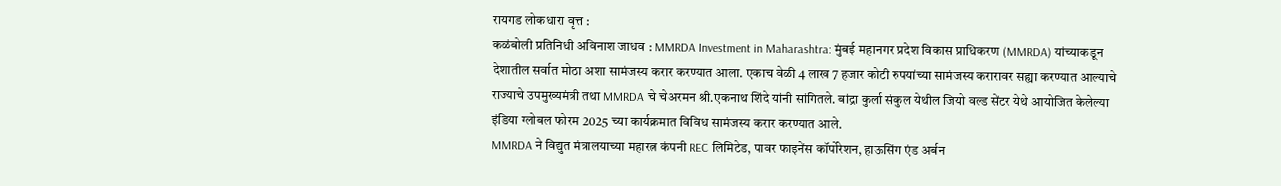रायगड लोकधारा वृत्त :
कळंबोली प्रतिनिधी अविनाश जाधव : MMRDA Investment in Maharashtra: मुंबई महानगर प्रदेश विकास प्राधिकरण (MMRDA) यांच्याकडून देशातील सर्वात मोठा अशा सामंजस्य करार करण्यात आला. एकाच वेळी 4 लाख 7 हजार कोटी रुपयांच्या सामंजस्य करारावर सह्या करण्यात आल्याचे राज्याचे उपमुख्यमंत्री तथा MMRDA चे चेअरमन श्री.एकनाथ शिंदे यांनी सांगितले. बांद्रा कुर्ला संकुल येथील जियो वल्ड सेंटर येथे आयोजित केलेल्या इंडिया ग्लोबल फोरम 2025 च्या कार्यक्रमात विविध सामंजस्य करार करण्यात आले.
MMRDA ने विद्युत मंत्रालयाच्या महारत्न कंपनी REC लिमिटेड, पावर फाइनेंस कॉर्पोरेशन, हाऊसिंग एंड अर्बन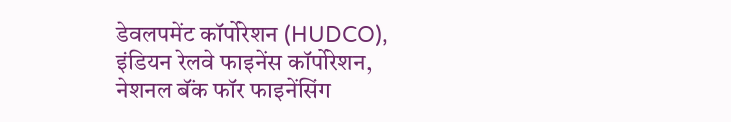डेवलपमेंट कॉर्पोरेशन (HUDCO), इंडियन रेलवे फाइनेंस कॉर्पोरेशन, नेशनल बॅंक फॉर फाइनेंसिंग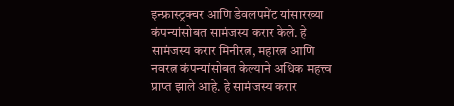इन्फ्रास्ट्रक्चर आणि डेवलपमेंट यांसारख्या कंपन्यांसोबत सामंजस्य करार केले. हे सामंजस्य करार मिनीरत्न, महारत्न आणि नवरत्न कंपन्यांसोबत केल्याने अधिक महत्त्व प्राप्त झाले आहे. हे सामंजस्य करार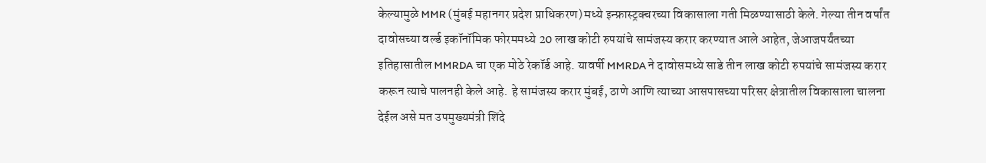केल्यामुळे MMR (मुंबई महानगर प्रदेश प्राधिकरण) मध्ये इन्फ्रास्ट्रक्चरच्या विकासाला गती मिळण्यासाठी केले. गेल्या तीन वर्षांत दावोसच्या वर्ल्ड इकॉनॉमिक फोरममध्ये 20 लाख कोटी रुपयांचे सामंजस्य करार करण्यात आले आहेत, जेआजपर्यंतच्या इतिहासातील MMRDA चा एक मोठे रेकॉर्ड आहे. यावर्षी MMRDA ने दावोसमध्ये साडे तीन लाख कोटी रुपयांचे सामंजस्य करार करून त्याचे पालनही केले आहे. हे सामंजस्य करार मुंबई, ठाणे आणि त्याच्या आसपासच्या परिसर क्षेत्रातील विकासाला चालना देईल असे मत उपमुख्यमंत्री शिंदे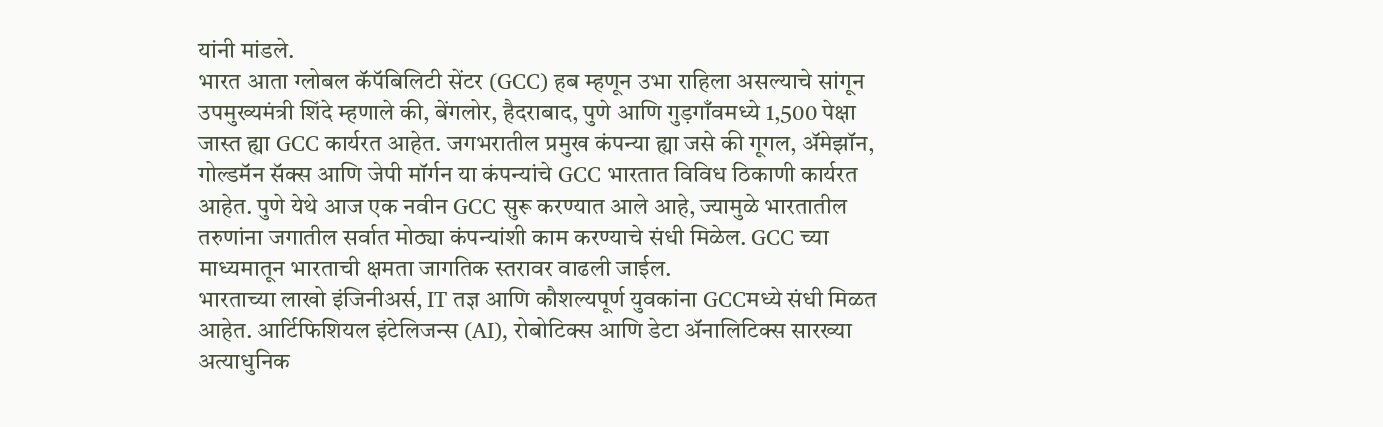यांनी मांडले.
भारत आता ग्लोबल कॅपॅबिलिटी सेंटर (GCC) हब म्हणून उभा राहिला असल्याचे सांगून उपमुख्यमंत्री शिंदे म्हणाले की, बेंगलोर, हैदराबाद, पुणे आणि गुड़गाँवमध्ये 1,500 पेक्षा जास्त ह्या GCC कार्यरत आहेत. जगभरातील प्रमुख कंपन्या ह्या जसे की गूगल, ॲमेझॉन, गोल्डमॅन सॅक्स आणि जेपी मॉर्गन या कंपन्यांचे GCC भारतात विविध ठिकाणी कार्यरत आहेत. पुणे येथे आज एक नवीन GCC सुरू करण्यात आले आहे, ज्यामुळे भारतातील तरुणांना जगातील सर्वात मोठ्या कंपन्यांशी काम करण्याचे संधी मिळेल. GCC च्या माध्यमातून भारताची क्षमता जागतिक स्तरावर वाढली जाईल.
भारताच्या लाखो इंजिनीअर्स, IT तज्ञ आणि कौशल्यपूर्ण युवकांना GCCमध्ये संधी मिळत आहेत. आर्टिफिशियल इंटेलिजन्स (AI), रोबोटिक्स आणि डेटा ॲनालिटिक्स सारख्या अत्याधुनिक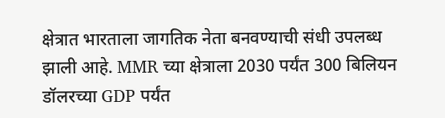क्षेत्रात भारताला जागतिक नेता बनवण्याची संधी उपलब्ध झाली आहे. MMR च्या क्षेत्राला 2030 पर्यंत 300 बिलियन डॉलरच्या GDP पर्यंत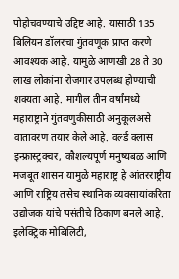पोहोचवण्याचे उद्दिष्ट आहे. यासाठी 135 बिलियन डॉलरचा गुंतवणूक प्राप्त करणे आवश्यक आहे. यामुळे आणखी 28 ते 30 लाख लोकांना रोजगार उपलब्ध होण्याची शक्यता आहे. मागील तीन वर्षांमध्ये महाराष्ट्राने गुंतवणुकीसाठी अनुकूलअसे वातावरण तयार केले आहे. वर्ल्ड क्लास इन्फ्रास्ट्रक्चर, कौशल्यपूर्ण मनुष्यबळ आणि मजबूत शासन यामुळे महाराष्ट्र हे आंतरराष्ट्रीय आणि राष्ट्रिय तसेच स्थानिक व्यवसायांकरिता उद्योजक यांचे पसंतीचे ठिकाण बनले आहे. इलेक्ट्रिक मोबिलिटी,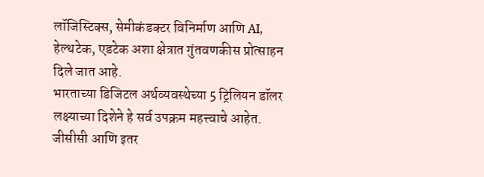लॉजिस्टिक्स, सेमीकंडक्टर विनिर्माण आणि AI, हेल्थटेक, एडटेक अशा क्षेत्रात गुंतवणकीस प्रोत्साहन दिले जात आहे.
भारताच्या डिजिटल अर्थव्यवस्थेच्या 5 ट्रिलियन डॉलर लक्ष्याच्या दिशेने हे सर्व उपक्रम महत्त्वाचे आहेत. जीसीसी आणि इतर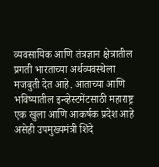व्यवसायिक आणि तंत्रज्ञान क्षेत्रातील प्रगती भारताच्या अर्थव्यवस्थेला मजबुती देत आहे. आताच्या आणि भविष्यातील इन्व्हेस्टमेंटसाठी महाराष्ट्र एक खुला आणि आकर्षक प्रदेश आहे असेही उपमुख्यमंत्री शिंदे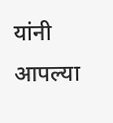यांनी आपल्या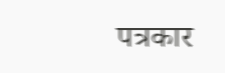पत्रकार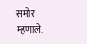समोर म्हणाले.